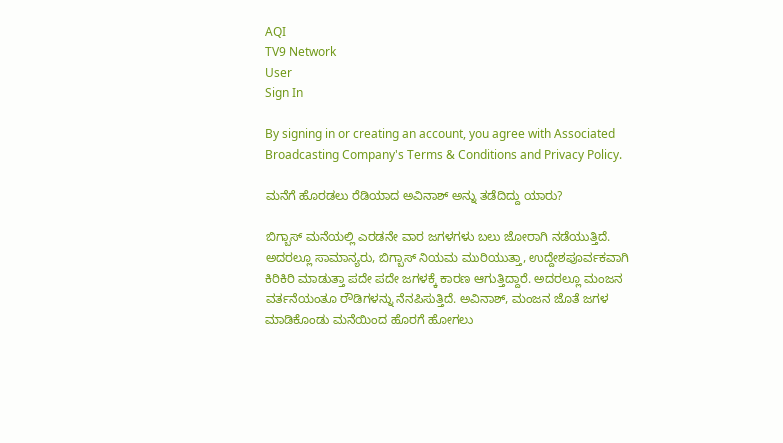AQI
TV9 Network
User
Sign In

By signing in or creating an account, you agree with Associated Broadcasting Company's Terms & Conditions and Privacy Policy.

ಮನೆಗೆ ಹೊರಡಲು ರೆಡಿಯಾದ ಅವಿನಾಶ್ ಅನ್ನು ತಡೆದಿದ್ದು ಯಾರು?

ಬಿಗ್ಬಾಸ್ ಮನೆಯಲ್ಲಿ ಎರಡನೇ ವಾರ ಜಗಳಗಳು ಬಲು ಜೋರಾಗಿ ನಡೆಯುತ್ತಿದೆ. ಅದರಲ್ಲೂ ಸಾಮಾನ್ಯರು, ಬಿಗ್ಬಾಸ್ ನಿಯಮ ಮುರಿಯುತ್ತಾ, ಉದ್ದೇಶಪೂರ್ವಕವಾಗಿ ಕಿರಿಕಿರಿ ಮಾಡುತ್ತಾ ಪದೇ ಪದೇ ಜಗಳಕ್ಕೆ ಕಾರಣ ಆಗುತ್ತಿದ್ದಾರೆ. ಅದರಲ್ಲೂ ಮಂಜನ ವರ್ತನೆಯಂತೂ ರೌಡಿಗಳನ್ನು ನೆನಪಿಸುತ್ತಿದೆ. ಅವಿನಾಶ್, ಮಂಜನ ಜೊತೆ ಜಗಳ ಮಾಡಿಕೊಂಡು ಮನೆಯಿಂದ ಹೊರಗೆ ಹೋಗಲು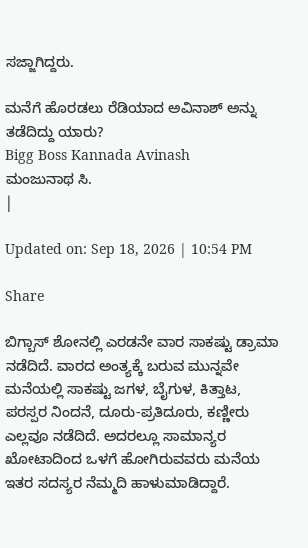ಸಜ್ಜಾಗಿದ್ದರು.

ಮನೆಗೆ ಹೊರಡಲು ರೆಡಿಯಾದ ಅವಿನಾಶ್ ಅನ್ನು ತಡೆದಿದ್ದು ಯಾರು?
Bigg Boss Kannada Avinash
ಮಂಜುನಾಥ ಸಿ.
|

Updated on: Sep 18, 2026 | 10:54 PM

Share

ಬಿಗ್ಬಾಸ್ ಶೋನಲ್ಲಿ ಎರಡನೇ ವಾರ ಸಾಕಷ್ಟು ಡ್ರಾಮಾ ನಡೆದಿದೆ. ವಾರದ ಅಂತ್ಯಕ್ಕೆ ಬರುವ ಮುನ್ನವೇ ಮನೆಯಲ್ಲಿ ಸಾಕಷ್ಟು ಜಗಳ, ಬೈಗುಳ, ಕಿತ್ತಾಟ, ಪರಸ್ಪರ ನಿಂದನೆ, ದೂರು-ಪ್ರತಿದೂರು, ಕಣ್ಣೀರು ಎಲ್ಲವೂ ನಡೆದಿದೆ. ಅದರಲ್ಲೂ ಸಾಮಾನ್ಯರ ಖೋಟಾದಿಂದ ಒಳಗೆ ಹೋಗಿರುವವರು ಮನೆಯ ಇತರ ಸದಸ್ಯರ ನೆಮ್ಮದಿ ಹಾಳುಮಾಡಿದ್ದಾರೆ.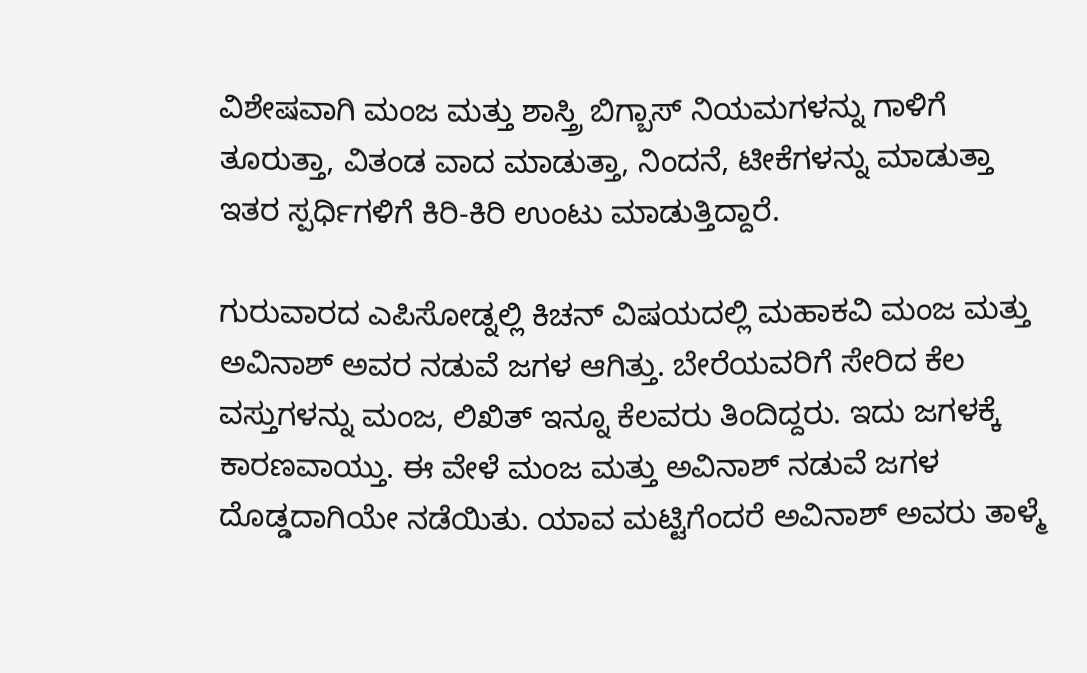ವಿಶೇಷವಾಗಿ ಮಂಜ ಮತ್ತು ಶಾಸ್ತ್ರಿ ಬಿಗ್ಬಾಸ್ ನಿಯಮಗಳನ್ನು ಗಾಳಿಗೆ ತೂರುತ್ತಾ, ವಿತಂಡ ವಾದ ಮಾಡುತ್ತಾ, ನಿಂದನೆ, ಟೀಕೆಗಳನ್ನು ಮಾಡುತ್ತಾ ಇತರ ಸ್ಪರ್ಧಿಗಳಿಗೆ ಕಿರಿ-ಕಿರಿ ಉಂಟು ಮಾಡುತ್ತಿದ್ದಾರೆ.

ಗುರುವಾರದ ಎಪಿಸೋಡ್ನಲ್ಲಿ ಕಿಚನ್ ವಿಷಯದಲ್ಲಿ ಮಹಾಕವಿ ಮಂಜ ಮತ್ತು ಅವಿನಾಶ್ ಅವರ ನಡುವೆ ಜಗಳ ಆಗಿತ್ತು. ಬೇರೆಯವರಿಗೆ ಸೇರಿದ ಕೆಲ ವಸ್ತುಗಳನ್ನು ಮಂಜ, ಲಿಖಿತ್ ಇನ್ನೂ ಕೆಲವರು ತಿಂದಿದ್ದರು. ಇದು ಜಗಳಕ್ಕೆ ಕಾರಣವಾಯ್ತು. ಈ ವೇಳೆ ಮಂಜ ಮತ್ತು ಅವಿನಾಶ್ ನಡುವೆ ಜಗಳ ದೊಡ್ಡದಾಗಿಯೇ ನಡೆಯಿತು. ಯಾವ ಮಟ್ಟಿಗೆಂದರೆ ಅವಿನಾಶ್ ಅವರು ತಾಳ್ಮೆ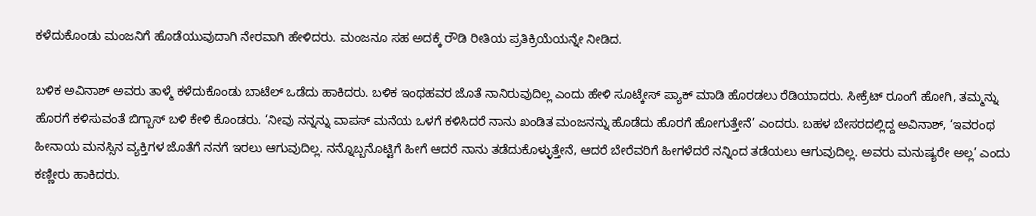ಕಳೆದುಕೊಂಡು ಮಂಜನಿಗೆ ಹೊಡೆಯುವುದಾಗಿ ನೇರವಾಗಿ ಹೇಳಿದರು. ಮಂಜನೂ ಸಹ ಅದಕ್ಕೆ ರೌಡಿ ರೀತಿಯ ಪ್ರತಿಕ್ರಿಯೆಯನ್ನೇ ನೀಡಿದ.

ಬಳಿಕ ಅವಿನಾಶ್ ಅವರು ತಾಳ್ಮೆ ಕಳೆದುಕೊಂಡು ಬಾಟೆಲ್ ಒಡೆದು ಹಾಕಿದರು. ಬಳಿಕ ಇಂಥಹವರ ಜೊತೆ ನಾನಿರುವುದಿಲ್ಲ ಎಂದು ಹೇಳಿ ಸೂಟ್ಕೇಸ್ ಪ್ಯಾಕ್ ಮಾಡಿ ಹೊರಡಲು ರೆಡಿಯಾದರು. ಸೀಕ್ರೆಟ್ ರೂಂಗೆ ಹೋಗಿ, ತಮ್ಮನ್ನು ಹೊರಗೆ ಕಳಿಸುವಂತೆ ಬಿಗ್ಬಾಸ್ ಬಳಿ ಕೇಳಿ ಕೊಂಡರು. ‘ನೀವು ನನ್ನನ್ನು ವಾಪಸ್ ಮನೆಯ ಒಳಗೆ ಕಳಿಸಿದರೆ ನಾನು ಖಂಡಿತ ಮಂಜನನ್ನು ಹೊಡೆದು ಹೊರಗೆ ಹೋಗುತ್ತೇನೆ’ ಎಂದರು. ಬಹಳ ಬೇಸರದಲ್ಲಿದ್ದ ಅವಿನಾಶ್, ‘ಇವರಂಥ ಹೀನಾಯ ಮನಸ್ಸಿನ ವ್ಯಕ್ತಿಗಳ ಜೊತೆಗೆ ನನಗೆ ಇರಲು ಆಗುವುದಿಲ್ಲ. ನನ್ನೊಬ್ಬನೊಟ್ಟಿಗೆ ಹೀಗೆ ಆದರೆ ನಾನು ತಡೆದುಕೊಳ್ಳುತ್ತೇನೆ, ಆದರೆ ಬೇರೆವರಿಗೆ ಹೀಗಳೆದರೆ ನನ್ನಿಂದ ತಡೆಯಲು ಆಗುವುದಿಲ್ಲ. ಅವರು ಮನುಷ್ಯರೇ ಅಲ್ಲ’ ಎಂದು ಕಣ್ಣೀರು ಹಾಕಿದರು.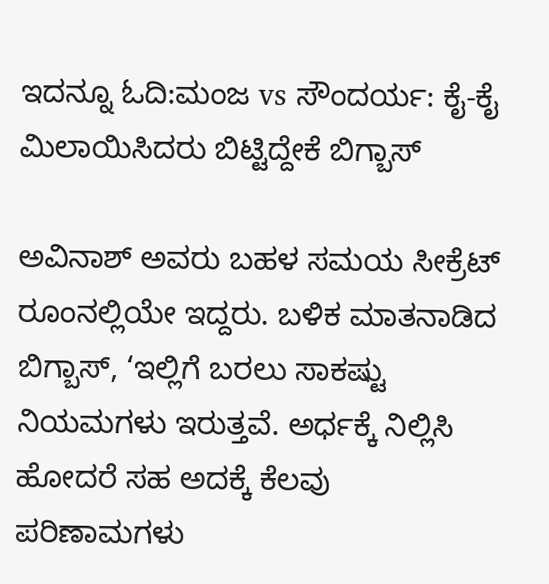ಇದನ್ನೂ ಓದಿ:ಮಂಜ vs ಸೌಂದರ್ಯ: ಕೈ-ಕೈ ಮಿಲಾಯಿಸಿದರು ಬಿಟ್ಟಿದ್ದೇಕೆ ಬಿಗ್ಬಾಸ್

ಅವಿನಾಶ್ ಅವರು ಬಹಳ ಸಮಯ ಸೀಕ್ರೆಟ್ ರೂಂನಲ್ಲಿಯೇ ಇದ್ದರು. ಬಳಿಕ ಮಾತನಾಡಿದ ಬಿಗ್ಬಾಸ್, ‘ಇಲ್ಲಿಗೆ ಬರಲು ಸಾಕಷ್ಟು ನಿಯಮಗಳು ಇರುತ್ತವೆ. ಅರ್ಧಕ್ಕೆ ನಿಲ್ಲಿಸಿ ಹೋದರೆ ಸಹ ಅದಕ್ಕೆ ಕೆಲವು ಪರಿಣಾಮಗಳು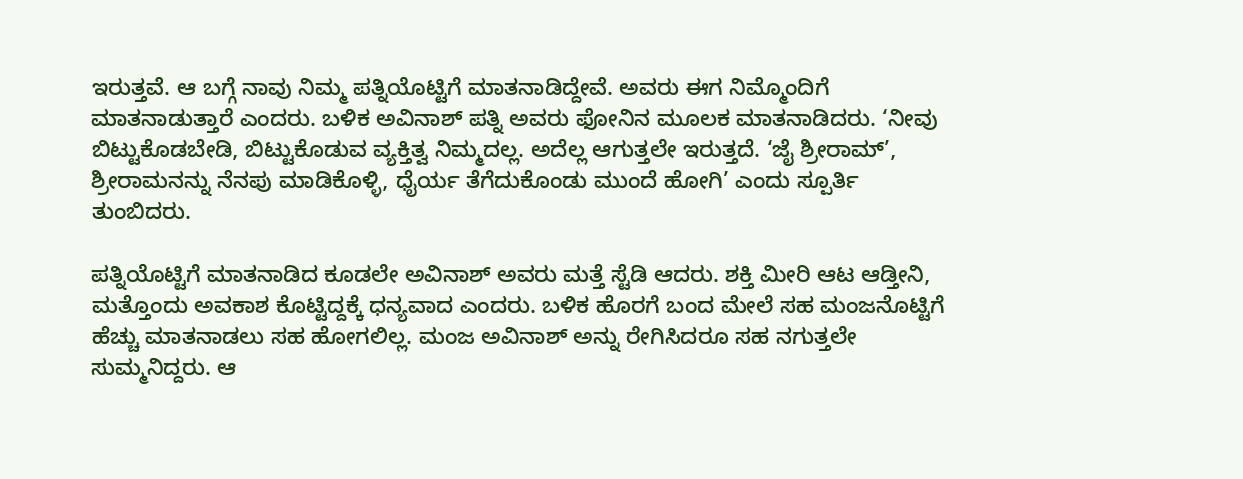ಇರುತ್ತವೆ. ಆ ಬಗ್ಗೆ ನಾವು ನಿಮ್ಮ ಪತ್ನಿಯೊಟ್ಟಿಗೆ ಮಾತನಾಡಿದ್ದೇವೆ. ಅವರು ಈಗ ನಿಮ್ಮೊಂದಿಗೆ ಮಾತನಾಡುತ್ತಾರೆ ಎಂದರು. ಬಳಿಕ ಅವಿನಾಶ್ ಪತ್ನಿ ಅವರು ಫೋನಿನ ಮೂಲಕ ಮಾತನಾಡಿದರು. ‘ನೀವು ಬಿಟ್ಟುಕೊಡಬೇಡಿ, ಬಿಟ್ಟುಕೊಡುವ ವ್ಯಕ್ತಿತ್ವ ನಿಮ್ಮದಲ್ಲ. ಅದೆಲ್ಲ ಆಗುತ್ತಲೇ ಇರುತ್ತದೆ. ‘ಜೈ ಶ್ರೀರಾಮ್’, ಶ್ರೀರಾಮನನ್ನು ನೆನಪು ಮಾಡಿಕೊಳ್ಳಿ, ಧೈರ್ಯ ತೆಗೆದುಕೊಂಡು ಮುಂದೆ ಹೋಗಿ’ ಎಂದು ಸ್ಪೂರ್ತಿ ತುಂಬಿದರು.

ಪತ್ನಿಯೊಟ್ಟಿಗೆ ಮಾತನಾಡಿದ ಕೂಡಲೇ ಅವಿನಾಶ್ ಅವರು ಮತ್ತೆ ಸ್ಟೆಡಿ ಆದರು. ಶಕ್ತಿ ಮೀರಿ ಆಟ ಆಡ್ತೀನಿ, ಮತ್ತೊಂದು ಅವಕಾಶ ಕೊಟ್ಟಿದ್ದಕ್ಕೆ ಧನ್ಯವಾದ ಎಂದರು. ಬಳಿಕ ಹೊರಗೆ ಬಂದ ಮೇಲೆ ಸಹ ಮಂಜನೊಟ್ಟಿಗೆ ಹೆಚ್ಚು ಮಾತನಾಡಲು ಸಹ ಹೋಗಲಿಲ್ಲ. ಮಂಜ ಅವಿನಾಶ್ ಅನ್ನು ರೇಗಿಸಿದರೂ ಸಹ ನಗುತ್ತಲೇ ಸುಮ್ಮನಿದ್ದರು. ಆ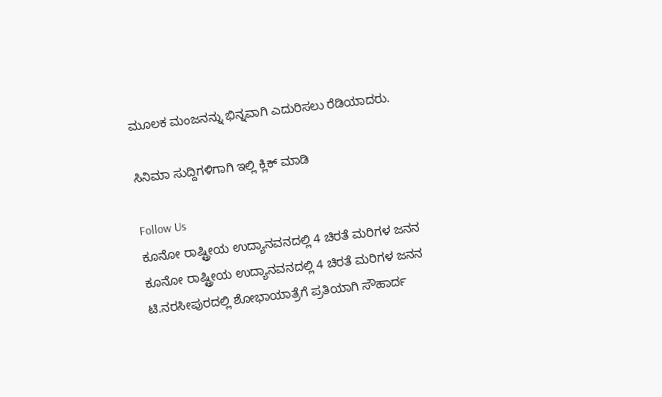ಮೂಲಕ ಮಂಜನನ್ನು ಭಿನ್ನವಾಗಿ ಎದುರಿಸಲು ರೆಡಿಯಾದರು.

ಸಿನಿಮಾ ಸುದ್ದಿಗಳಿಗಾಗಿ ಇಲ್ಲಿ ಕ್ಲಿಕ್ ಮಾಡಿ

Follow Us
ಕೂನೋ ರಾಷ್ಟ್ರೀಯ ಉದ್ಯಾನವನದಲ್ಲಿ 4 ಚಿರತೆ ಮರಿಗಳ ಜನನ
ಕೂನೋ ರಾಷ್ಟ್ರೀಯ ಉದ್ಯಾನವನದಲ್ಲಿ 4 ಚಿರತೆ ಮರಿಗಳ ಜನನ
ಟಿ.ನರಸೀಪುರದಲ್ಲಿ ಶೋಭಾಯಾತ್ರೆಗೆ ಪ್ರತಿಯಾಗಿ ಸೌಹಾರ್ದ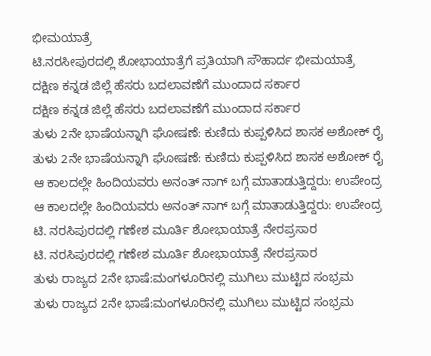ಭೀಮಯಾತ್ರೆ
ಟಿ.ನರಸೀಪುರದಲ್ಲಿ ಶೋಭಾಯಾತ್ರೆಗೆ ಪ್ರತಿಯಾಗಿ ಸೌಹಾರ್ದ ಭೀಮಯಾತ್ರೆ
ದಕ್ಷಿಣ ಕನ್ನಡ ಜಿಲ್ಲೆ ಹೆಸರು ಬದಲಾವಣೆಗೆ ಮುಂದಾದ ಸರ್ಕಾರ
ದಕ್ಷಿಣ ಕನ್ನಡ ಜಿಲ್ಲೆ ಹೆಸರು ಬದಲಾವಣೆಗೆ ಮುಂದಾದ ಸರ್ಕಾರ
ತುಳು 2ನೇ ಭಾಷೆಯನ್ನಾಗಿ ಘೋಷಣೆ: ಕುಣಿದು ಕುಪ್ಪಳಿಸಿದ ಶಾಸಕ ಅಶೋಕ್ ರೈ
ತುಳು 2ನೇ ಭಾಷೆಯನ್ನಾಗಿ ಘೋಷಣೆ: ಕುಣಿದು ಕುಪ್ಪಳಿಸಿದ ಶಾಸಕ ಅಶೋಕ್ ರೈ
ಆ ಕಾಲದಲ್ಲೇ ಹಿಂದಿಯವರು ಅನಂತ್ ನಾಗ್ ಬಗ್ಗೆ ಮಾತಾಡುತ್ತಿದ್ದರು: ಉಪೇಂದ್ರ
ಆ ಕಾಲದಲ್ಲೇ ಹಿಂದಿಯವರು ಅನಂತ್ ನಾಗ್ ಬಗ್ಗೆ ಮಾತಾಡುತ್ತಿದ್ದರು: ಉಪೇಂದ್ರ
ಟಿ. ನರಸಿಪುರದಲ್ಲಿ ಗಣೇಶ ಮೂರ್ತಿ ಶೋಭಾಯಾತ್ರೆ ನೇರಪ್ರಸಾರ
ಟಿ. ನರಸಿಪುರದಲ್ಲಿ ಗಣೇಶ ಮೂರ್ತಿ ಶೋಭಾಯಾತ್ರೆ ನೇರಪ್ರಸಾರ
ತುಳು ರಾಜ್ಯದ 2ನೇ ಭಾಷೆ:ಮಂಗಳೂರಿನಲ್ಲಿ ಮುಗಿಲು ಮುಟ್ಟಿದ ಸಂಭ್ರಮ
ತುಳು ರಾಜ್ಯದ 2ನೇ ಭಾಷೆ:ಮಂಗಳೂರಿನಲ್ಲಿ ಮುಗಿಲು ಮುಟ್ಟಿದ ಸಂಭ್ರಮ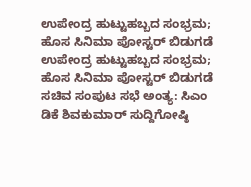ಉಪೇಂದ್ರ ಹುಟ್ಟುಹಬ್ಬದ ಸಂಭ್ರಮ; ಹೊಸ ಸಿನಿಮಾ ಪೋಸ್ಟರ್ ಬಿಡುಗಡೆ
ಉಪೇಂದ್ರ ಹುಟ್ಟುಹಬ್ಬದ ಸಂಭ್ರಮ; ಹೊಸ ಸಿನಿಮಾ ಪೋಸ್ಟರ್ ಬಿಡುಗಡೆ
ಸಚಿವ ಸಂಪುಟ ಸಭೆ ಅಂತ್ಯ: ಸಿಎಂ ಡಿಕೆ ಶಿವಕುಮಾರ್ ಸುದ್ದಿಗೋಷ್ಠಿ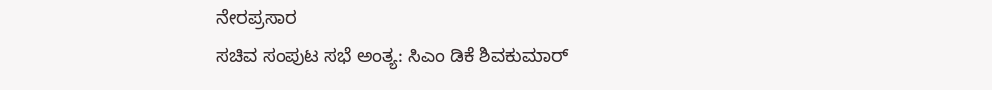ನೇರಪ್ರಸಾರ
ಸಚಿವ ಸಂಪುಟ ಸಭೆ ಅಂತ್ಯ: ಸಿಎಂ ಡಿಕೆ ಶಿವಕುಮಾರ್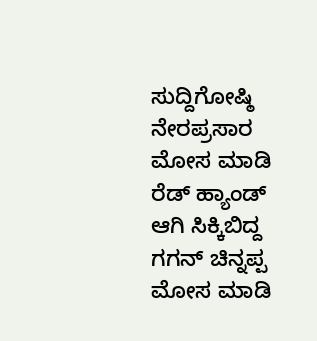ಸುದ್ದಿಗೋಷ್ಠಿ ನೇರಪ್ರಸಾರ
ಮೋಸ ಮಾಡಿ ರೆಡ್ ಹ್ಯಾಂಡ್ ಆಗಿ ಸಿಕ್ಕಿಬಿದ್ದ ಗಗನ್ ಚಿನ್ನಪ್ಪ
ಮೋಸ ಮಾಡಿ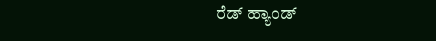ರೆಡ್ ಹ್ಯಾಂಡ್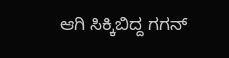ಆಗಿ ಸಿಕ್ಕಿಬಿದ್ದ ಗಗನ್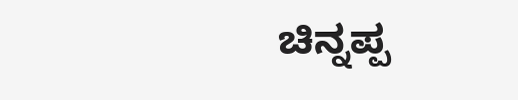ಚಿನ್ನಪ್ಪ